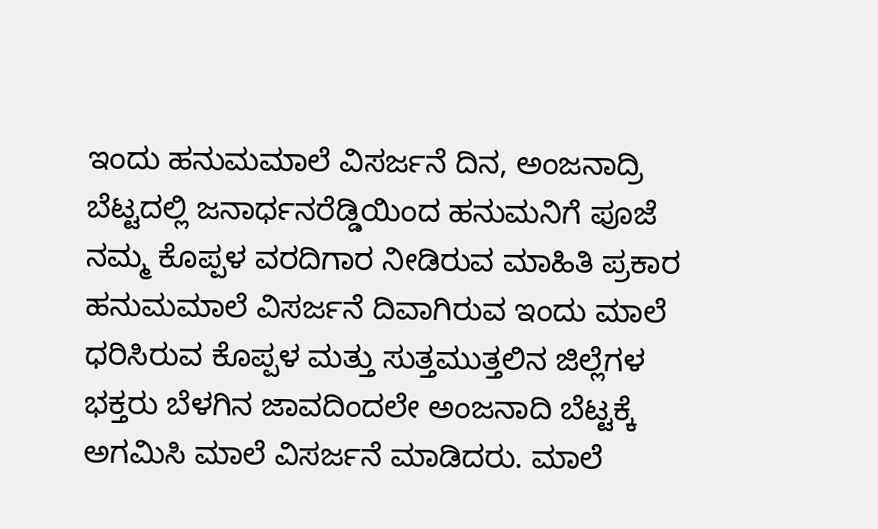ಇಂದು ಹನುಮಮಾಲೆ ವಿಸರ್ಜನೆ ದಿನ, ಅಂಜನಾದ್ರಿ ಬೆಟ್ಟದಲ್ಲಿ ಜನಾರ್ಧನರೆಡ್ಡಿಯಿಂದ ಹನುಮನಿಗೆ ಪೂಜೆ
ನಮ್ಮ ಕೊಪ್ಪಳ ವರದಿಗಾರ ನೀಡಿರುವ ಮಾಹಿತಿ ಪ್ರಕಾರ ಹನುಮಮಾಲೆ ವಿಸರ್ಜನೆ ದಿವಾಗಿರುವ ಇಂದು ಮಾಲೆ ಧರಿಸಿರುವ ಕೊಪ್ಪಳ ಮತ್ತು ಸುತ್ತಮುತ್ತಲಿನ ಜಿಲ್ಲೆಗಳ ಭಕ್ತರು ಬೆಳಗಿನ ಜಾವದಿಂದಲೇ ಅಂಜನಾದಿ ಬೆಟ್ಟಕ್ಕೆ ಅಗಮಿಸಿ ಮಾಲೆ ವಿಸರ್ಜನೆ ಮಾಡಿದರು. ಮಾಲೆ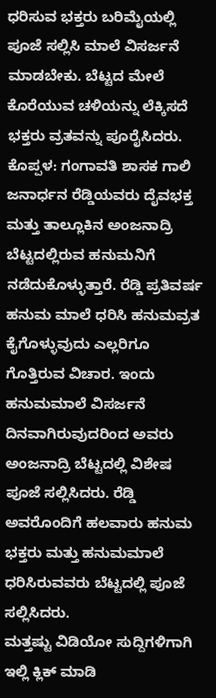ಧರಿಸುವ ಭಕ್ತರು ಬರಿಮೈಯಲ್ಲಿ ಪೂಜೆ ಸಲ್ಲಿಸಿ ಮಾಲೆ ವಿಸರ್ಜನೆ ಮಾಡಬೇಕು. ಬೆಟ್ಟದ ಮೇಲೆ ಕೊರೆಯುವ ಚಳಿಯನ್ನು ಲೆಕ್ಕಿಸದೆ ಭಕ್ತರು ವ್ರತವನ್ನು ಪೂರೈಸಿದರು.
ಕೊಪ್ಪಳ: ಗಂಗಾವತಿ ಶಾಸಕ ಗಾಲಿ ಜನಾರ್ಧನ ರೆಡ್ಡಿಯವರು ದೈವಭಕ್ತ ಮತ್ತು ತಾಲ್ಲೂಕಿನ ಅಂಜನಾದ್ರಿ ಬೆಟ್ಟದಲ್ಲಿರುವ ಹನುಮನಿಗೆ ನಡೆದುಕೊಳ್ಳುತ್ತಾರೆ. ರೆಡ್ಡಿ ಪ್ರತಿವರ್ಷ ಹನುಮ ಮಾಲೆ ಧರಿಸಿ ಹನುಮವ್ರತ ಕೈಗೊಳ್ಳುವುದು ಎಲ್ಲರಿಗೂ ಗೊತ್ತಿರುವ ವಿಚಾರ. ಇಂದು ಹನುಮಮಾಲೆ ವಿಸರ್ಜನೆ ದಿನವಾಗಿರುವುದರಿಂದ ಅವರು ಅಂಜನಾದ್ರಿ ಬೆಟ್ಟದಲ್ಲಿ ವಿಶೇಷ ಪೂಜೆ ಸಲ್ಲಿಸಿದರು. ರೆಡ್ಡಿ ಅವರೊಂದಿಗೆ ಹಲವಾರು ಹನುಮ ಭಕ್ತರು ಮತ್ತು ಹನುಮಮಾಲೆ ಧರಿಸಿರುವವರು ಬೆಟ್ಟದಲ್ಲಿ ಪೂಜೆ ಸಲ್ಲಿಸಿದರು.
ಮತ್ತಷ್ಟು ವಿಡಿಯೋ ಸುದ್ದಿಗಳಿಗಾಗಿ ಇಲ್ಲಿ ಕ್ಲಿಕ್ ಮಾಡಿ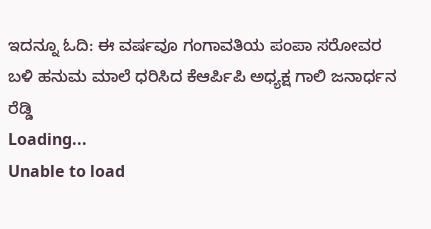ಇದನ್ನೂ ಓದಿ: ಈ ವರ್ಷವೂ ಗಂಗಾವತಿಯ ಪಂಪಾ ಸರೋವರ ಬಳಿ ಹನುಮ ಮಾಲೆ ಧರಿಸಿದ ಕೆಆರ್ಪಿಪಿ ಅಧ್ಯಕ್ಷ ಗಾಲಿ ಜನಾರ್ಧನ ರೆಡ್ಡಿ
Loading...
Unable to load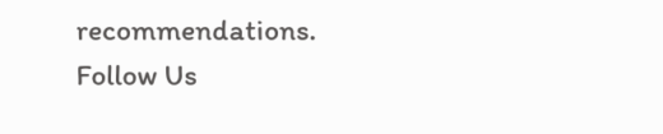recommendations.
Follow Us